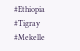#Ethiopia #Tigray #Mekelle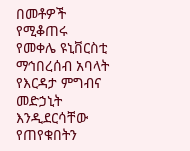በመቶዎች የሚቆጠሩ የመቀሌ ዩኒቨርስቲ ማኅበረሰብ አባላት የእርዳታ ምግብና መድኃኒት እንዲደርሳቸው የጠየቁበትን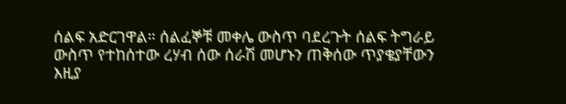ሰልፍ አድርገዋል። ሰልፈኞቹ መቀሌ ውስጥ ባደረጉት ሰልፍ ትግራይ ውስጥ የተከሰተው ረሃብ ሰው ሰራሽ መሆኑን ጠቅሰው ጥያቄያቸውን እዚያ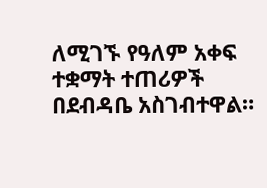ለሚገኙ የዓለም አቀፍ ተቋማት ተጠሪዎች በደብዳቤ አስገብተዋል።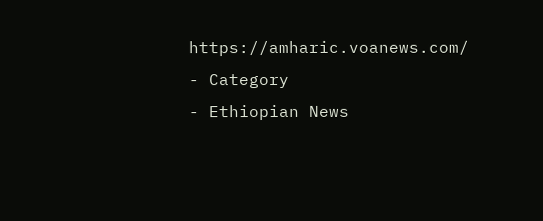https://amharic.voanews.com/
- Category
- Ethiopian News